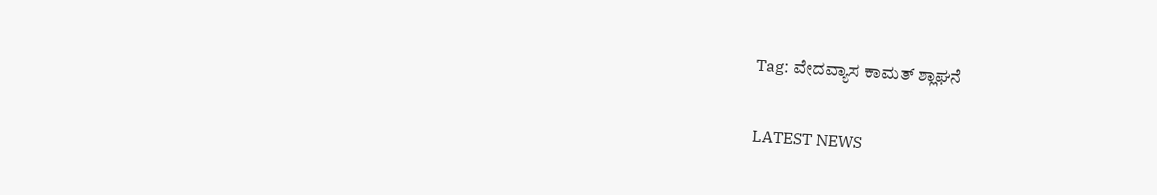Tag: ವೇದವ್ಯಾಸ ಕಾಮತ್ ಶ್ಲಾಘನೆ

LATEST NEWS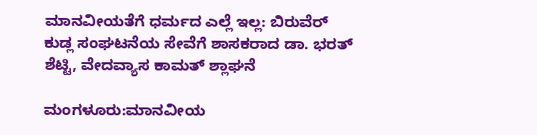ಮಾನವೀಯತೆಗೆ ಧರ್ಮದ ಎಲ್ಲೆ ಇಲ್ಲ: ಬಿರುವೆರ್ ಕುಡ್ಲ ಸಂಘಟನೆಯ ಸೇವೆಗೆ ಶಾಸಕರಾದ ಡಾ. ಭರತ್ ಶೆಟ್ಟಿ, ವೇದವ್ಯಾಸ ಕಾಮತ್ ಶ್ಲಾಘನೆ

ಮಂಗಳೂರು:ಮಾನವೀಯ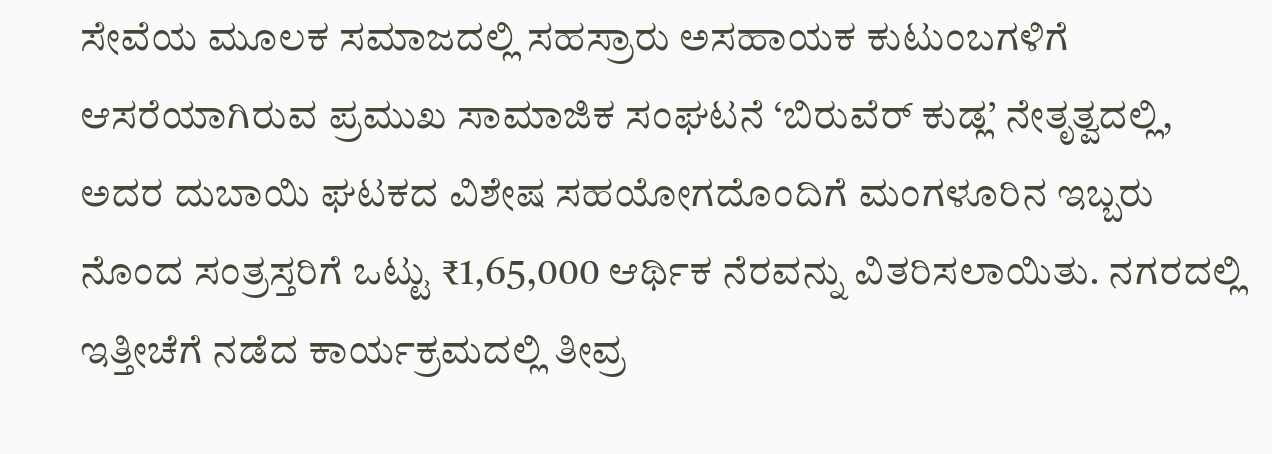ಸೇವೆಯ ಮೂಲಕ ಸಮಾಜದಲ್ಲಿ ಸಹಸ್ರಾರು ಅಸಹಾಯಕ ಕುಟುಂಬಗಳಿಗೆ ಆಸರೆಯಾಗಿರುವ ಪ್ರಮುಖ ಸಾಮಾಜಿಕ ಸಂಘಟನೆ ‘ಬಿರುವೆರ್ ಕುಡ್ಲ’ ನೇತೃತ್ವದಲ್ಲಿ, ಅದರ ದುಬಾಯಿ ಘಟಕದ ವಿಶೇಷ ಸಹಯೋಗದೊಂದಿಗೆ ಮಂಗಳೂರಿನ ಇಬ್ಬರು ನೊಂದ ಸಂತ್ರಸ್ತರಿಗೆ ಒಟ್ಟು ₹1,65,000 ಆರ್ಥಿಕ ನೆರವನ್ನು ವಿತರಿಸಲಾಯಿತು. ನಗರದಲ್ಲಿ ಇತ್ತೀಚೆಗೆ ನಡೆದ ಕಾರ್ಯಕ್ರಮದಲ್ಲಿ ತೀವ್ರ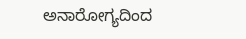ಅನಾರೋಗ್ಯದಿಂದ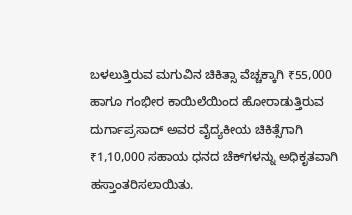ಬಳಲುತ್ತಿರುವ ಮಗುವಿನ ಚಿಕಿತ್ಸಾ ವೆಚ್ಚಕ್ಕಾಗಿ ₹55,000 ಹಾಗೂ ಗಂಭೀರ ಕಾಯಿಲೆಯಿಂದ ಹೋರಾಡುತ್ತಿರುವ ದುರ್ಗಾಪ್ರಸಾದ್ ಅವರ ವೈದ್ಯಕೀಯ ಚಿಕಿತ್ಸೆಗಾಗಿ ₹1,10,000 ಸಹಾಯ ಧನದ ಚೆಕ್‌ಗಳನ್ನು ಅಧಿಕೃತವಾಗಿ ಹಸ್ತಾಂತರಿಸಲಾಯಿತು.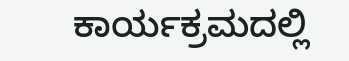ಕಾರ್ಯಕ್ರಮದಲ್ಲಿ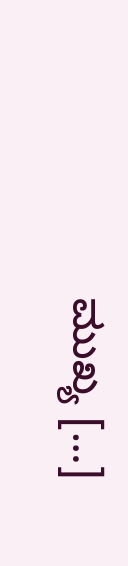ಮುಖ್ಯ […]